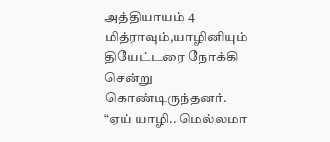அத்தியாயம் 4
மித்ராவும்,யாழினியும் தியேட்டரை நோக்கி சென்று கொண்டிருந்தனர். “ஏய் யாழி.. மெல்லமா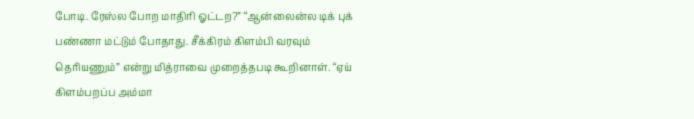போடி. ரேஸ்ல போற மாதிரி ஓட்டற?” “ஆன்லைன்ல டிக் புக் பண்ணா மட்டும் போதாது. சீக்கிரம் கிளம்பி வரவும் தெரியணும்” என்று மித்ராவை முறைத்தபடி கூறினாள். “ஏய் கிளம்பறப்ப அம்மா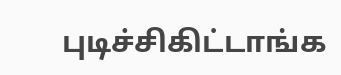புடிச்சிகிட்டாங்க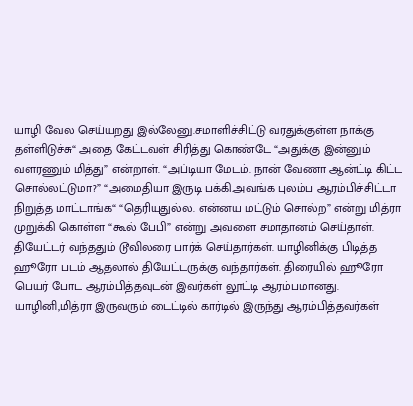யாழி வேல செய்யறது இல்லேனு.சமாளிச்சிட்டு வரதுக்குள்ள நாக்கு தள்ளிடுச்சு“ அதை கேட்டவள் சிரித்து கொண்டே “அதுக்கு இன்னும் வளரணும் மித்து” என்றாள். “அப்டியா மேடம். நான் வேணா ஆன்ட்டி கிட்ட சொல்லட்டுமா?” “அமைதியா இருடி பக்கி.அவங்க புலம்ப ஆரம்பிச்சிட்டா நிறுத்த மாட்டாங்க“ “தெரியுதுல்ல. என்னய மட்டும் சொல்ற” என்று மித்ரா முறுக்கி கொள்ள “கூல் பேபி” என்று அவளை சமாதானம் செய்தாள். தியேட்டர் வந்ததும் டூவிலரை பார்க் செய்தார்கள். யாழினிக்கு பிடித்த ஹூரோ படம் ஆதலால் தியேட்டருக்கு வந்தார்கள். திரையில் ஹூரோ பெயர் போட ஆரம்பித்தவுடன் இவர்கள் லூட்டி ஆரம்பமானது. யாழினி,மித்ரா இருவரும் டைட்டில் கார்டில் இருந்து ஆரம்பித்தவர்கள்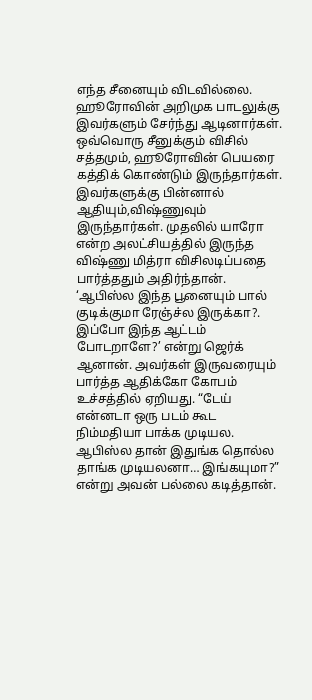எந்த சீனையும் விடவில்லை. ஹூரோவின் அறிமுக பாடலுக்கு இவர்களும் சேர்ந்து ஆடினார்கள். ஒவ்வொரு சீனுக்கும் விசில் சத்தமும், ஹூரோவின் பெயரை கத்திக் கொண்டும் இருந்தார்கள். இவர்களுக்கு பின்னால் ஆதியும்,விஷ்ணுவும் இருந்தார்கள். முதலில் யாரோ என்ற அலட்சியத்தில் இருந்த விஷ்ணு மித்ரா விசிலடிப்பதை பார்த்ததும் அதிர்ந்தான். ‘ஆபிஸ்ல இந்த பூனையும் பால் குடிக்குமா ரேஞ்ச்ல இருக்கா?. இப்போ இந்த ஆட்டம் போடறாளே?’ என்று ஜெர்க் ஆனான். அவர்கள் இருவரையும் பார்த்த ஆதிக்கோ கோபம் உச்சத்தில் ஏறியது. “டேய் என்னடா ஒரு படம் கூட நிம்மதியா பாக்க முடியல. ஆபிஸ்ல தான் இதுங்க தொல்ல தாங்க முடியலனா… இங்கயுமா?” என்று அவன் பல்லை கடித்தான்.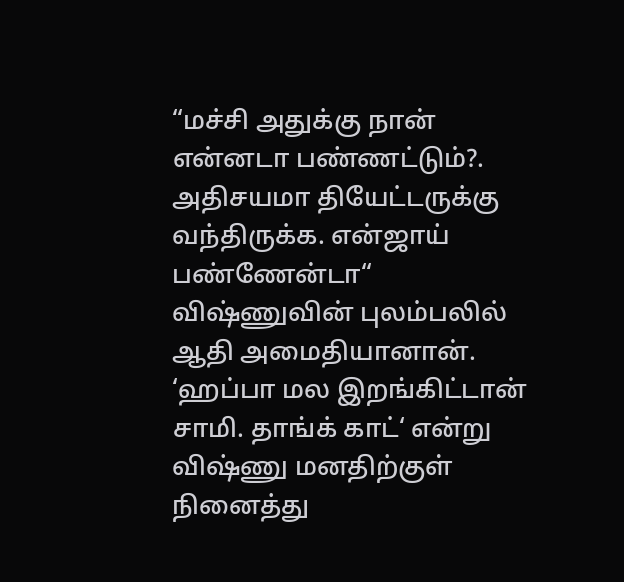“மச்சி அதுக்கு நான் என்னடா பண்ணட்டும்?. அதிசயமா தியேட்டருக்கு வந்திருக்க. என்ஜாய் பண்ணேன்டா“ விஷ்ணுவின் புலம்பலில் ஆதி அமைதியானான். ‘ஹப்பா மல இறங்கிட்டான் சாமி. தாங்க் காட்‘ என்று விஷ்ணு மனதிற்குள் நினைத்து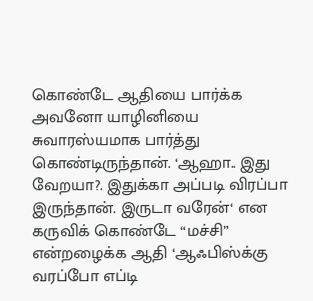கொண்டே ஆதியை பார்க்க அவனோ யாழினியை சுவாரஸ்யமாக பார்த்து கொண்டிருந்தான். ‘ஆஹா.. இது வேறயா?. இதுக்கா அப்படி விரப்பா இருந்தான். இருடா வரேன்‘ என கருவிக் கொண்டே “மச்சி” என்றழைக்க ஆதி ‘ஆஃபிஸ்க்கு வரப்போ எப்டி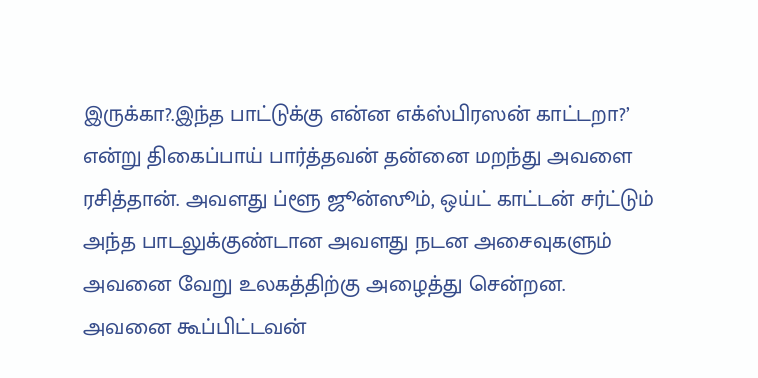இருக்கா?.இந்த பாட்டுக்கு என்ன எக்ஸ்பிரஸன் காட்டறா?’ என்று திகைப்பாய் பார்த்தவன் தன்னை மறந்து அவளை ரசித்தான். அவளது ப்ளூ ஜூன்ஸூம், ஒய்ட் காட்டன் சர்ட்டும் அந்த பாடலுக்குண்டான அவளது நடன அசைவுகளும் அவனை வேறு உலகத்திற்கு அழைத்து சென்றன. அவனை கூப்பிட்டவன்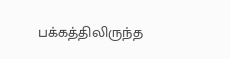பக்கத்திலிருந்த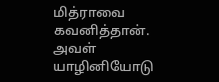மித்ராவை கவனித்தான். அவள் யாழினியோடு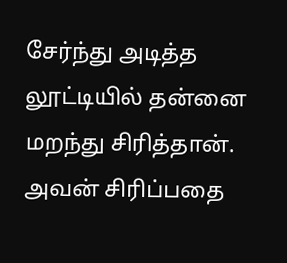சேர்ந்து அடித்த லூட்டியில் தன்னை மறந்து சிரித்தான். அவன் சிரிப்பதை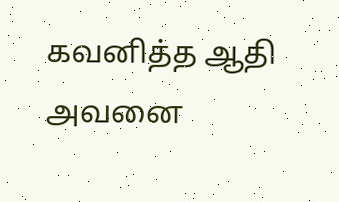கவனித்த ஆதி அவனை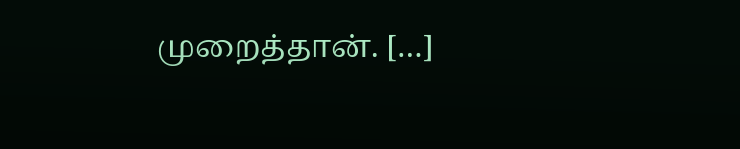முறைத்தான். […]